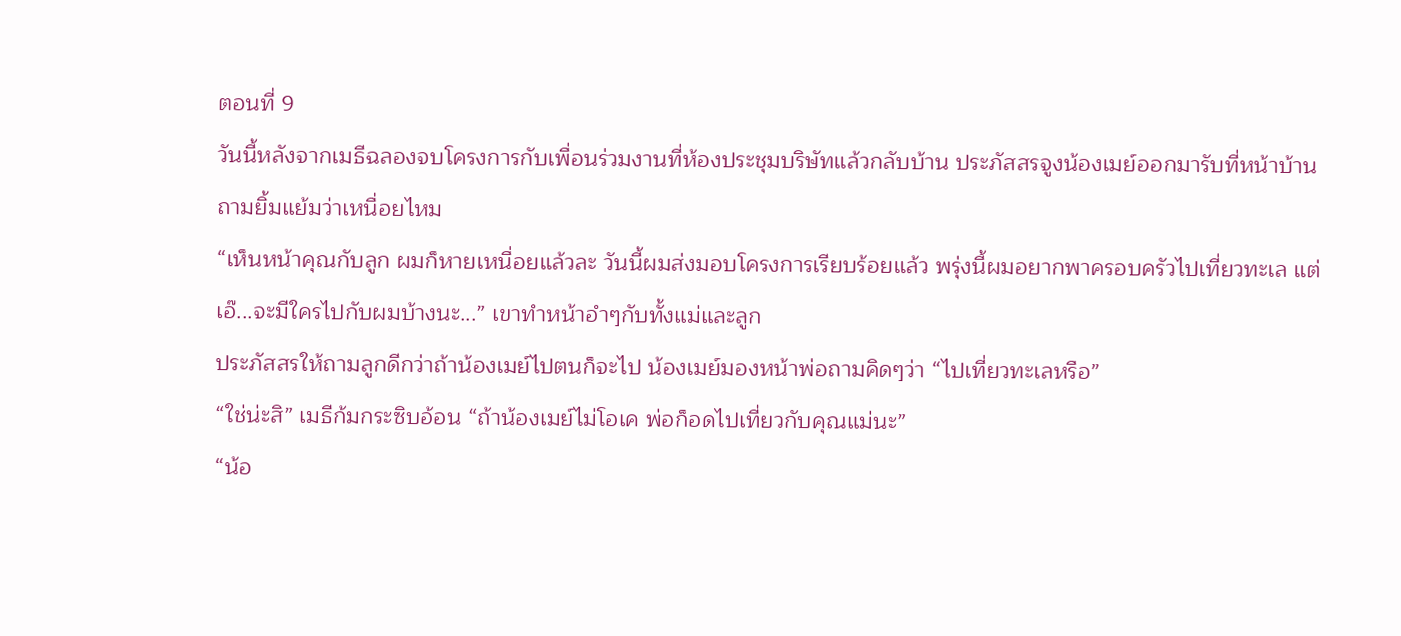ตอนที่ 9
วันนี้หลังจากเมธีฉลองจบโครงการกับเพื่อนร่วมงานที่ห้องประชุมบริษัทแล้วกลับบ้าน ประภัสสรจูงน้องเมย์ออกมารับที่หน้าบ้าน ถามยิ้มแย้มว่าเหนื่อยไหม
“เห็นหน้าคุณกับลูก ผมก็หายเหนื่อยแล้วละ วันนี้ผมส่งมอบโครงการเรียบร้อยแล้ว พรุ่งนี้ผมอยากพาครอบครัวไปเที่ยวทะเล แต่เอ๊...จะมีใครไปกับผมบ้างนะ...” เขาทำหน้าอำๆกับทั้งแม่และลูก
ประภัสสรให้ถามลูกดีกว่าถ้าน้องเมย์ไปตนก็จะไป น้องเมย์มองหน้าพ่อถามคิดๆว่า “ไปเที่ยวทะเลหรือ”
“ใช่น่ะสิ” เมธีก้มกระซิบอ้อน “ถ้าน้องเมย์ไม่โอเค พ่อก็อดไปเที่ยวกับคุณแม่นะ”
“น้อ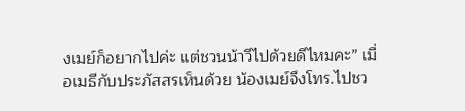งเมย์ก็อยากไปค่ะ แต่ชวนน้าวีไปด้วยดีไหมคะ” เมื่อเมธีกับประภัสสรเห็นด้วย น้องเมย์จึงโทร.ไปชว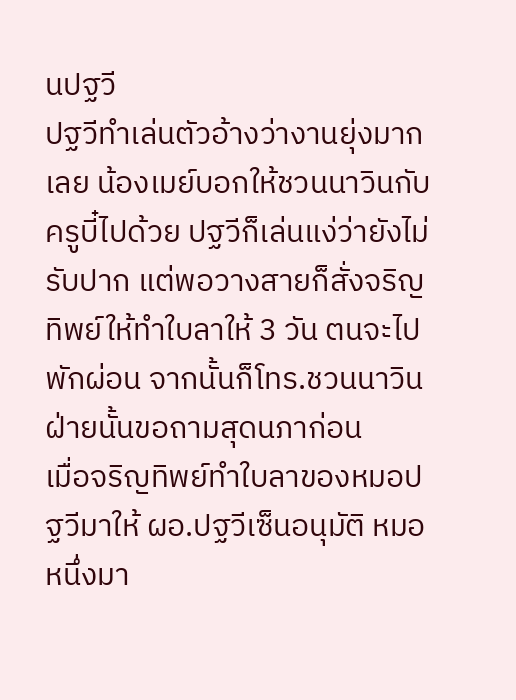นปฐวี
ปฐวีทำเล่นตัวอ้างว่างานยุ่งมากเลย น้องเมย์บอกให้ชวนนาวินกับครูบี๋ไปด้วย ปฐวีก็เล่นแง่ว่ายังไม่รับปาก แต่พอวางสายก็สั่งจริญทิพย์ให้ทำใบลาให้ 3 วัน ตนจะไปพักผ่อน จากนั้นก็โทร.ชวนนาวิน ฝ่ายนั้นขอถามสุดนภาก่อน
เมื่อจริญทิพย์ทำใบลาของหมอปฐวีมาให้ ผอ.ปฐวีเซ็นอนุมัติ หมอหนึ่งมา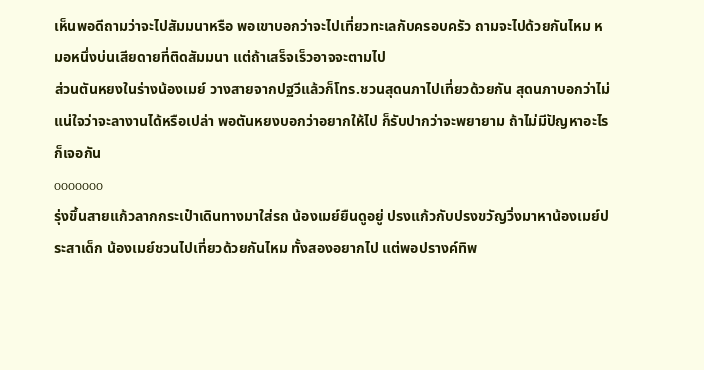เห็นพอดีถามว่าจะไปสัมมนาหรือ พอเขาบอกว่าจะไปเที่ยวทะเลกับครอบครัว ถามจะไปด้วยกันไหม หมอหนึ่งบ่นเสียดายที่ติดสัมมนา แต่ถ้าเสร็จเร็วอาจจะตามไป
ส่วนตันหยงในร่างน้องเมย์ วางสายจากปฐวีแล้วก็โทร.ชวนสุดนภาไปเที่ยวด้วยกัน สุดนภาบอกว่าไม่แน่ใจว่าจะลางานได้หรือเปล่า พอตันหยงบอกว่าอยากให้ไป ก็รับปากว่าจะพยายาม ถ้าไม่มีปัญหาอะไรก็เจอกัน
ooooooo
รุ่งขึ้นสายแก้วลากกระเป๋าเดินทางมาใส่รถ น้องเมย์ยืนดูอยู่ ปรงแก้วกับปรงขวัญวิ่งมาหาน้องเมย์ประสาเด็ก น้องเมย์ชวนไปเที่ยวด้วยกันไหม ทั้งสองอยากไป แต่พอปรางค์ทิพ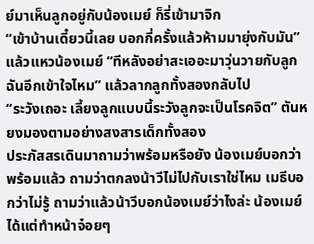ย์มาเห็นลูกอยู่กับน้องเมย์ ก็รี่เข้ามาจิก
“เข้าบ้านเดี๋ยวนี้เลย บอกกี่ครั้งแล้วห้ามมายุ่งกับมัน” แล้วแหวน้องเมย์ “ทีหลังอย่าสะเออะมาวุ่นวายกับลูกฉันอีกเข้าใจไหม” แล้วลากลูกทั้งสองกลับไป
“ระวังเถอะ เลี้ยงลูกแบบนี้ระวังลูกจะเป็นโรคจิต” ตันหยงมองตามอย่างสงสารเด็กทั้งสอง
ประภัสสรเดินมาถามว่าพร้อมหรือยัง น้องเมย์บอกว่าพร้อมแล้ว ถามว่าตกลงน้าวีไม่ไปกับเราใช่ไหม เมธีบอกว่าไม่รู้ ถามว่าแล้วน้าวีบอกน้องเมย์ว่าไงล่ะ น้องเมย์ได้แต่ทำหน้าจ๋อยๆ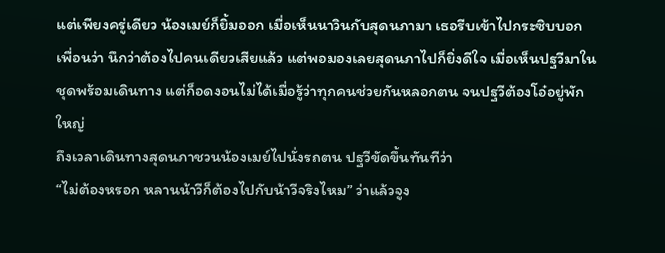แต่เพียงครู่เดียว น้องเมย์ก็ยิ้มออก เมื่อเห็นนาวินกับสุดนภามา เธอรีบเข้าไปกระซิบบอกเพื่อนว่า นึกว่าต้องไปคนเดียวเสียแล้ว แต่พอมองเลยสุดนภาไปก็ยิ่งดีใจ เมื่อเห็นปฐวีมาในชุดพร้อมเดินทาง แต่ก็อดงอนไม่ได้เมื่อรู้ว่าทุกคนช่วยกันหลอกตน จนปฐวีต้องโอ๋อยู่พักใหญ่
ถึงเวลาเดินทางสุดนภาชวนน้องเมย์ไปนั่งรถตน ปฐวีขัดขึ้นทันทีว่า
“ไม่ต้องหรอก หลานน้าวีก็ต้องไปกับน้าวีจริงไหม” ว่าแล้วจูง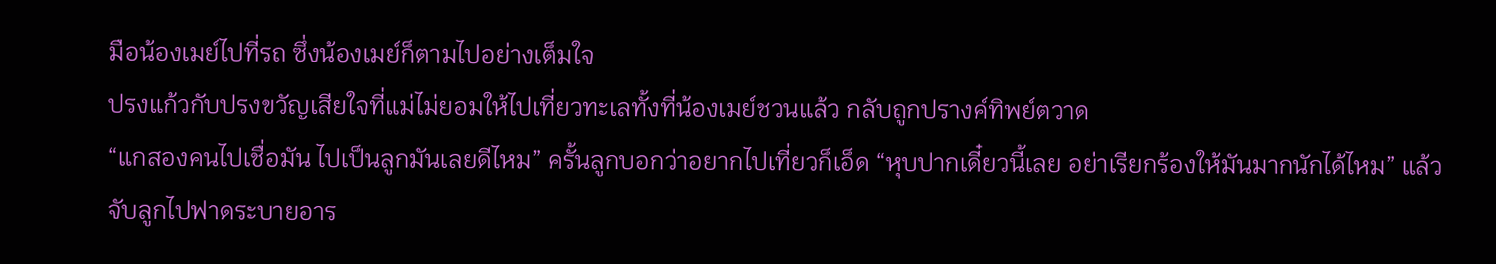มือน้องเมย์ไปที่รถ ซึ่งน้องเมย์ก็ตามไปอย่างเต็มใจ
ปรงแก้วกับปรงขวัญเสียใจที่แม่ไม่ยอมให้ไปเที่ยวทะเลทั้งที่น้องเมย์ชวนแล้ว กลับถูกปรางค์ทิพย์ตวาด
“แกสองคนไปเชื่อมัน ไปเป็นลูกมันเลยดีไหม” ครั้นลูกบอกว่าอยากไปเที่ยวก็เอ็ด “หุบปากเดี๋ยวนี้เลย อย่าเรียกร้องให้มันมากนักได้ไหม” แล้วจับลูกไปฟาดระบายอาร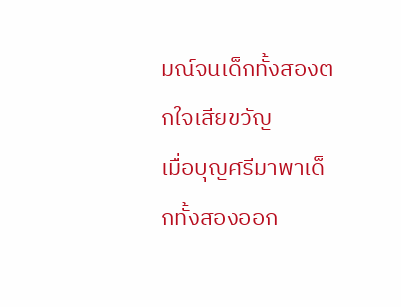มณ์จนเด็กทั้งสองตกใจเสียขวัญ
เมื่อบุญศรีมาพาเด็กทั้งสองออก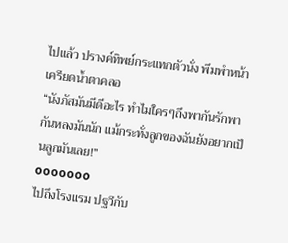ไปแล้ว ปรางค์ทิพย์กระแทกตัวนั่ง พึมพำหน้าเครียดนํ้าตาคลอ
“นังภัสมันมีดีอะไร ทำไมใครๆถึงพากันรักพากันหลงมันนัก แม้กระทั่งลูกของฉันยังอยากเป็นลูกมันเลย!”
ooooooo
ไปถึงโรงแรม ปฐวีกับ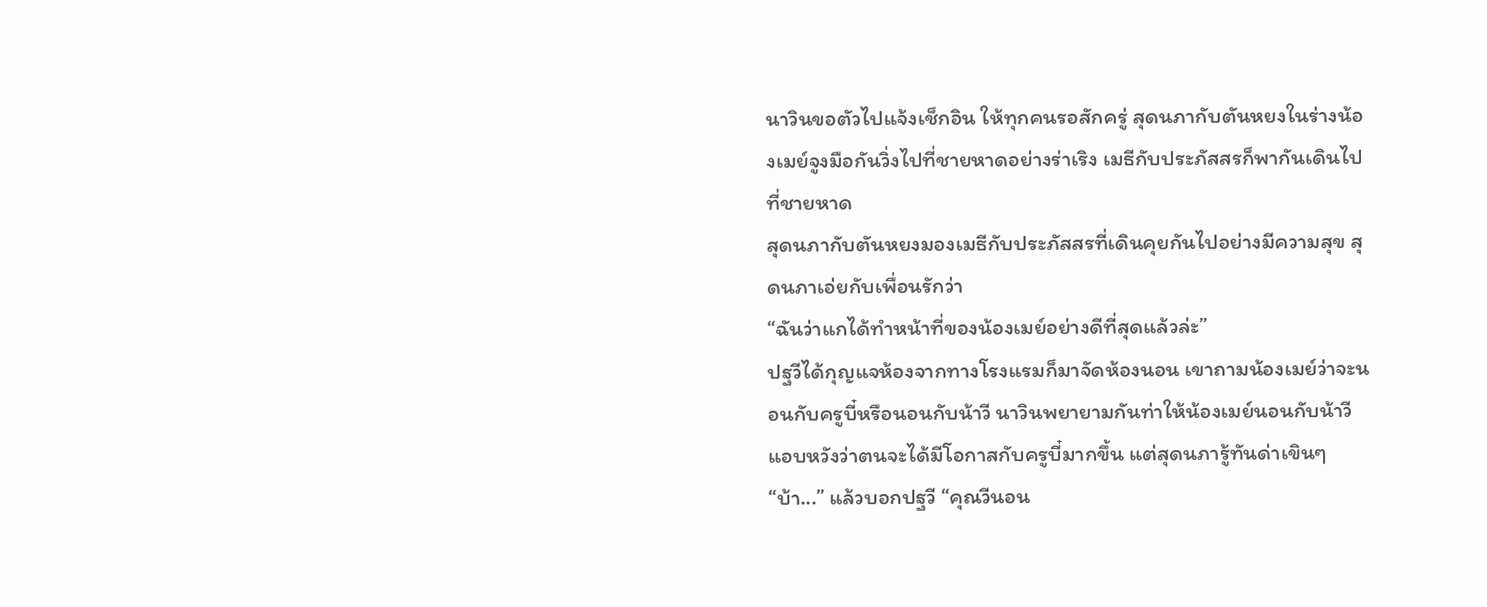นาวินขอตัวไปแจ้งเช็กอิน ให้ทุกคนรอสักครู่ สุดนภากับตันหยงในร่างน้องเมย์จูงมือกันวิ่งไปที่ชายหาดอย่างร่าเริง เมธีกับประภัสสรก็พากันเดินไปที่ชายหาด
สุดนภากับตันหยงมองเมธีกับประภัสสรที่เดินคุยกันไปอย่างมีความสุข สุดนภาเอ่ยกับเพื่อนรักว่า
“ฉันว่าแกได้ทำหน้าที่ของน้องเมย์อย่างดีที่สุดแล้วล่ะ”
ปฐวีได้กุญแจห้องจากทางโรงแรมก็มาจัดห้องนอน เขาถามน้องเมย์ว่าจะนอนกับครูบี๋หรือนอนกับน้าวี นาวินพยายามกันท่าให้น้องเมย์นอนกับน้าวี แอบหวังว่าตนจะได้มีโอกาสกับครูบี๋มากขึ้น แต่สุดนภารู้ทันด่าเขินๆ
“บ้า...” แล้วบอกปฐวี “คุณวีนอน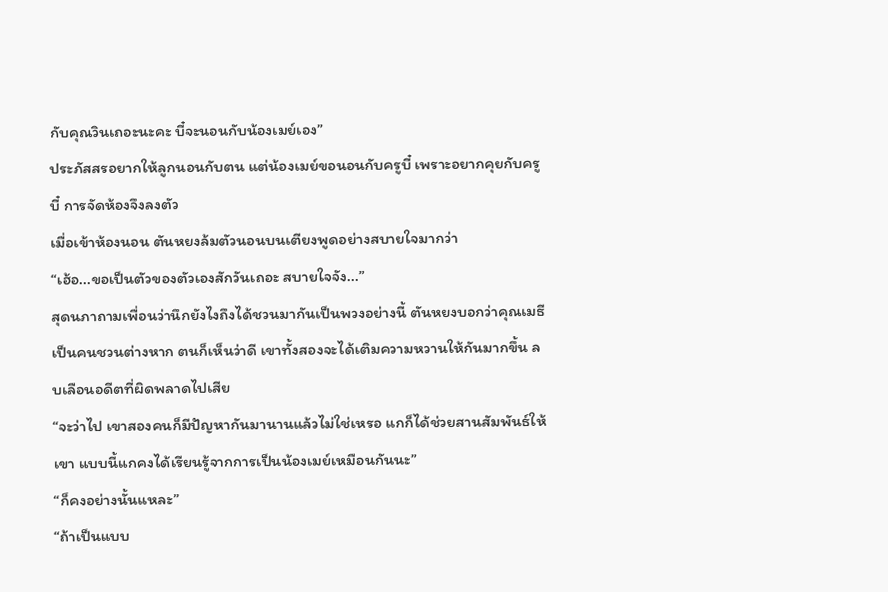กับคุณวินเถอะนะคะ บี๋จะนอนกับน้องเมย์เอง”
ประภัสสรอยากให้ลูกนอนกับตน แต่น้องเมย์ขอนอนกับครูบี๋ เพราะอยากคุยกับครูบี๋ การจัดห้องจึงลงตัว
เมื่อเข้าห้องนอน ตันหยงล้มตัวนอนบนเตียงพูดอย่างสบายใจมากว่า
“เฮ้อ...ขอเป็นตัวของตัวเองสักวันเถอะ สบายใจจัง...”
สุดนภาถามเพื่อนว่านึกยังไงถึงได้ชวนมากันเป็นพวงอย่างนี้ ตันหยงบอกว่าคุณเมธีเป็นคนชวนต่างหาก ตนก็เห็นว่าดี เขาทั้งสองจะได้เติมความหวานให้กันมากขึ้น ลบเลือนอดีตที่ผิดพลาดไปเสีย
“จะว่าไป เขาสองคนก็มีปัญหากันมานานแล้วไม่ใช่เหรอ แกก็ได้ช่วยสานสัมพันธ์ให้เขา แบบนี้แกคงได้เรียนรู้จากการเป็นน้องเมย์เหมือนกันนะ”
“ก็คงอย่างนั้นแหละ”
“ถ้าเป็นแบบ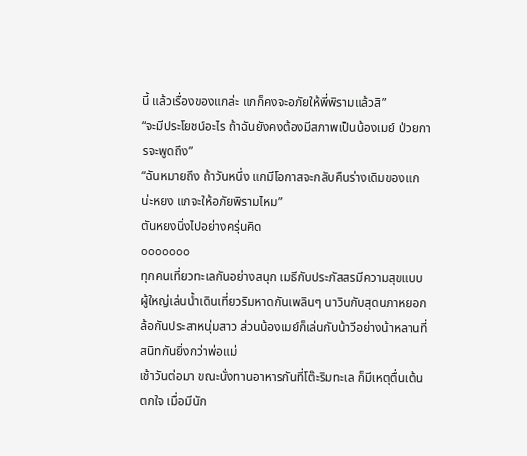นี้ แล้วเรื่องของแกล่ะ แกก็คงจะอภัยให้พี่พิรามแล้วสิ”
“จะมีประโยชน์อะไร ถ้าฉันยังคงต้องมีสภาพเป็นน้องเมย์ ป่วยการจะพูดถึง”
“ฉันหมายถึง ถ้าวันหนึ่ง แกมีโอกาสจะกลับคืนร่างเดิมของแกน่ะหยง แกจะให้อภัยพิรามไหม”
ตันหยงนิ่งไปอย่างครุ่นคิด
ooooooo
ทุกคนเที่ยวทะเลกันอย่างสนุก เมธีกับประภัสสรมีความสุขแบบผู้ใหญ่เล่นนํ้าเดินเที่ยวริมหาดกันเพลินๆ นาวินกับสุดนภาหยอกล้อกันประสาหนุ่มสาว ส่วนน้องเมย์ก็เล่นกับน้าวีอย่างน้าหลานที่สนิทกันยิ่งกว่าพ่อแม่
เช้าวันต่อมา ขณะนั่งทานอาหารกันที่โต๊ะริมทะเล ก็มีเหตุตื่นเต้นตกใจ เมื่อมีนัก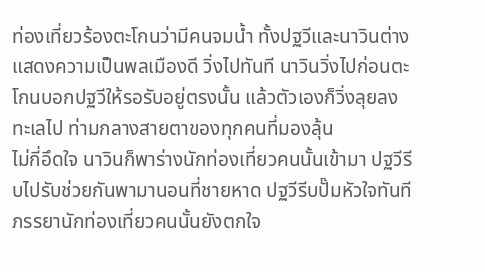ท่องเที่ยวร้องตะโกนว่ามีคนจมนํ้า ทั้งปฐวีและนาวินต่างแสดงความเป็นพลเมืองดี วิ่งไปทันที นาวินวิ่งไปก่อนตะโกนบอกปฐวีให้รอรับอยู่ตรงนั้น แล้วตัวเองก็วิ่งลุยลงทะเลไป ท่ามกลางสายตาของทุกคนที่มองลุ้น
ไม่กี่อึดใจ นาวินก็พาร่างนักท่องเที่ยวคนนั้นเข้ามา ปฐวีรีบไปรับช่วยกันพามานอนที่ชายหาด ปฐวีรีบปั๊มหัวใจทันที ภรรยานักท่องเที่ยวคนนั้นยังตกใจ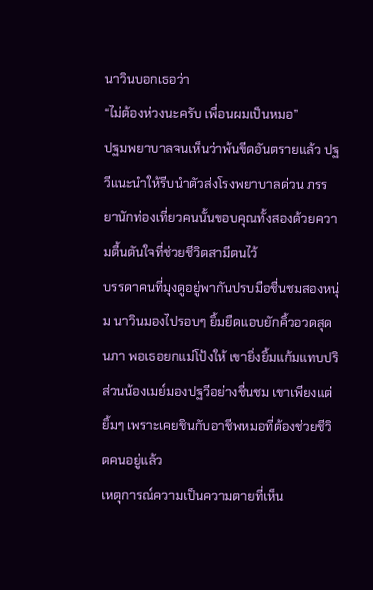นาวินบอกเธอว่า
“ไม่ต้องห่วงนะครับ เพื่อนผมเป็นหมอ”
ปฐมพยาบาลจนเห็นว่าพ้นขีดอันตรายแล้ว ปฐวีแนะนำให้รีบนำตัวส่งโรงพยาบาลด่วน ภรรยานักท่องเที่ยวคนนั้นขอบคุณทั้งสองด้วยความตื้นตันใจที่ช่วยชีวิตสามีตนไว้
บรรดาคนที่มุงดูอยู่พากันปรบมือชื่นชมสองหนุ่ม นาวินมองไปรอบๆ ยิ้มยืดแอบยักคิ้วอวดสุดนภา พอเธอยกแม่โป้งให้ เขายิ่งยิ้มแก้มแทบปริ
ส่วนน้องเมย์มองปฐวีอย่างชื่นชม เขาเพียงแต่ยิ้มๆ เพราะเคยชินกับอาชีพหมอที่ต้องช่วยชีวิตคนอยู่แล้ว
เหตุการณ์ความเป็นความตายที่เห็น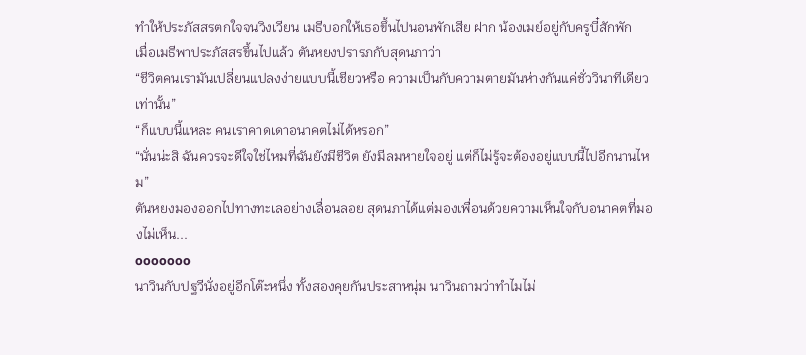ทำให้ประภัสสรตกใจจนวิงเวียน เมธีบอกให้เธอขึ้นไปนอนพักเสีย ฝาก น้องเมย์อยู่กับครูบี๋สักพัก
เมื่อเมธีพาประภัสสรขึ้นไปแล้ว ตันหยงปรารภกับสุดนภาว่า
“ชีวิตคนเรามันเปลี่ยนแปลงง่ายแบบนี้เชียวหรือ ความเป็นกับความตายมันห่างกันแค่ชั่ววินาทีเดียวเท่านั้น”
“ก็แบบนี้แหละ คนเราคาดเดาอนาคตไม่ได้หรอก”
“นั่นน่ะสิ ฉันควรจะดีใจใช่ไหมที่ฉันยังมีชีวิต ยังมีลมหายใจอยู่ แต่ก็ไม่รู้จะต้องอยู่แบบนี้ไปอีกนานไหม”
ตันหยงมองออกไปทางทะเลอย่างเลื่อนลอย สุดนภาได้แต่มองเพื่อนด้วยความเห็นใจกับอนาคตที่มองไม่เห็น...
ooooooo
นาวินกับปฐวีนั่งอยู่อีกโต๊ะหนึ่ง ทั้งสองคุยกันประสาหนุ่ม นาวินถามว่าทำไมไม่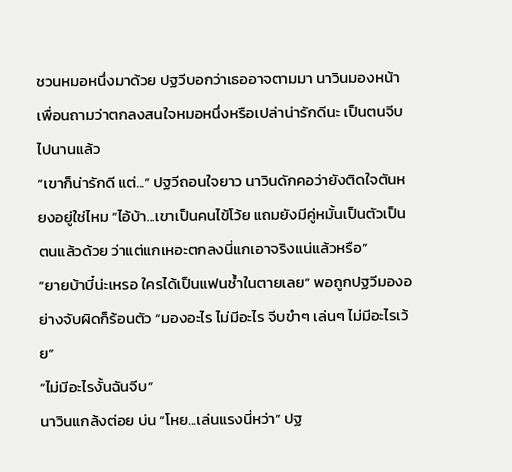ชวนหมอหนึ่งมาด้วย ปฐวีบอกว่าเธออาจตามมา นาวินมองหน้าเพื่อนถามว่าตกลงสนใจหมอหนึ่งหรือเปล่าน่ารักดีนะ เป็นตนจีบไปนานแล้ว
“เขาก็น่ารักดี แต่...” ปฐวีถอนใจยาว นาวินดักคอว่ายังติดใจตันหยงอยู่ใช่ไหม “ไอ้บ้า...เขาเป็นคนไข้โว้ย แถมยังมีคู่หมั้นเป็นตัวเป็นตนแล้วด้วย ว่าแต่แกเหอะตกลงนี่แกเอาจริงแน่แล้วหรือ”
“ยายบ้าบี๋น่ะเหรอ ใครได้เป็นแฟนช้ำในตายเลย” พอถูกปฐวีมองอย่างจับผิดก็ร้อนตัว “มองอะไร ไม่มีอะไร จีบขำๆ เล่นๆ ไม่มีอะไรเว้ย”
“ไม่มีอะไรงั้นฉันจีบ”
นาวินแกล้งต่อย บ่น “โหย...เล่นแรงนี่หว่า” ปฐ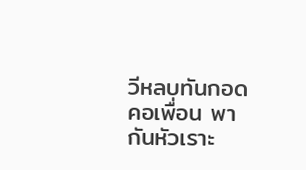วีหลบทันกอดคอเพื่อน พากันหัวเราะ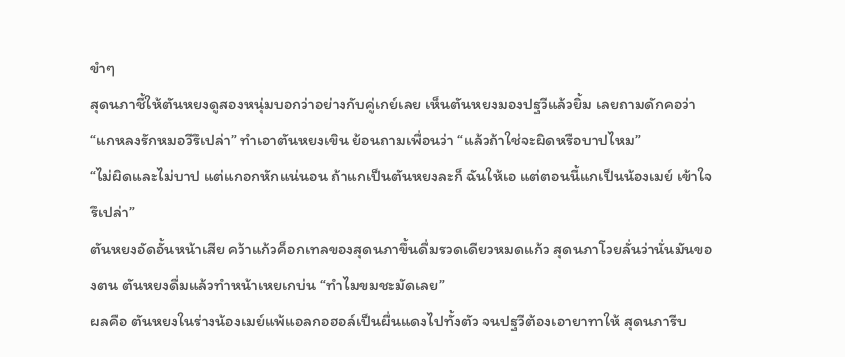ขำๆ
สุดนภาชี้ให้ตันหยงดูสองหนุ่มบอกว่าอย่างกับคู่เกย์เลย เห็นตันหยงมองปฐวีแล้วยิ้ม เลยถามดักคอว่า “แกหลงรักหมอวีรึเปล่า” ทำเอาตันหยงเขิน ย้อนถามเพื่อนว่า “แล้วถ้าใช่จะผิดหรือบาปไหม”
“ไม่ผิดและไม่บาป แต่แกอกหักแน่นอน ถ้าแกเป็นตันหยงละก็ ฉันให้เอ แต่ตอนนี้แกเป็นน้องเมย์ เข้าใจรึเปล่า”
ตันหยงอัดอั้นหน้าเสีย คว้าแก้วค็อกเทลของสุดนภาขึ้นดื่มรวดเดียวหมดแก้ว สุดนภาโวยลั่นว่านั่นมันของตน ตันหยงดื่มแล้วทำหน้าเหยเกบ่น “ทำไมขมชะมัดเลย”
ผลคือ ตันหยงในร่างน้องเมย์แพ้แอลกอฮอล์เป็นผื่นแดงไปทั้งตัว จนปฐวีต้องเอายาทาให้ สุดนภารีบ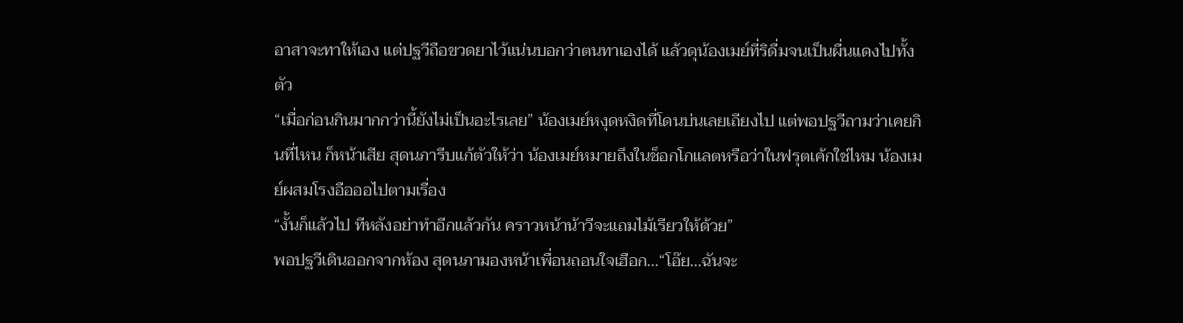อาสาจะทาให้เอง แต่ปฐวีถือขวดยาไว้แน่นบอกว่าตนทาเองได้ แล้วดุน้องเมย์ที่ริดื่มจนเป็นผื่นแดงไปทั้งตัว
“เมื่อก่อนกินมากกว่านี้ยังไม่เป็นอะไรเลย” น้องเมย์หงุดหงิดที่โดนบ่นเลยเถียงไป แต่พอปฐวีถามว่าเคยกินที่ไหน ก็หน้าเสีย สุดนภารีบแก้ตัวให้ว่า น้องเมย์หมายถึงในช็อกโกแลตหรือว่าในฟรุตเค้กใช่ไหม น้องเมย์ผสมโรงอือออไปตามเรื่อง
“งั้นก็แล้วไป ทีหลังอย่าทำอีกแล้วกัน คราวหน้าน้าวีจะแถมไม้เรียวให้ด้วย”
พอปฐวีเดินออกจากห้อง สุดนภามองหน้าเพื่อนถอนใจเฮือก...“โอ๊ย...ฉันจะ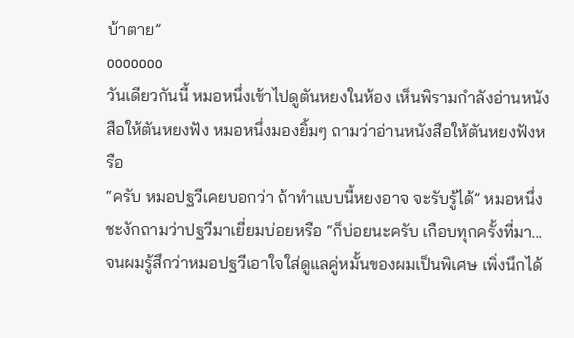บ้าตาย”
ooooooo
วันเดียวกันนี้ หมอหนึ่งเข้าไปดูตันหยงในห้อง เห็นพิรามกำลังอ่านหนังสือให้ตันหยงฟัง หมอหนึ่งมองยิ้มๆ ถามว่าอ่านหนังสือให้ตันหยงฟังหรือ
“ครับ หมอปฐวีเคยบอกว่า ถ้าทำแบบนี้หยงอาจ จะรับรู้ได้” หมอหนึ่งชะงักถามว่าปฐวีมาเยี่ยมบ่อยหรือ “ก็บ่อยนะครับ เกือบทุกครั้งที่มา...จนผมรู้สึกว่าหมอปฐวีเอาใจใส่ดูแลคู่หมั้นของผมเป็นพิเศษ เพิ่งนึกได้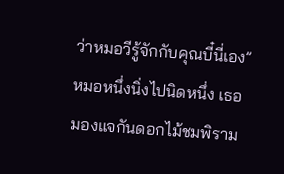ว่าหมอวีรู้จักกับคุณบี๋นี่เอง”
หมอหนึ่งนิ่งไปนิดหนึ่ง เธอมองแจกันดอกไม้ชมพิราม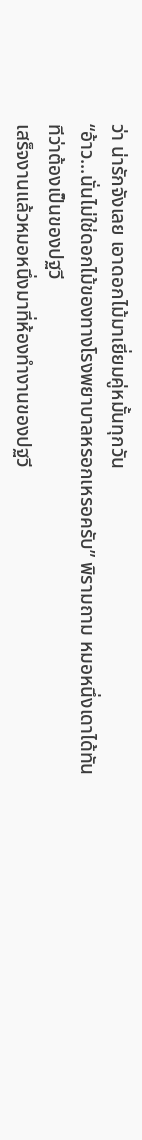ว่า น่ารักจังเลย เอาดอกไม้มาเยี่ยมคู่หมั้นทุกวัน
“อ้าว...นั่นไม่ใช่ดอกไม้ของทางโรงพยาบาลหรอกเหรอครับ” พิรามถาม หมอหนึ่งเดาได้ทันทีว่าต้องเป็นของปฐวี
เสร็จงานแล้วหมอหนึ่งมาที่ห้องทำงานของปฐวี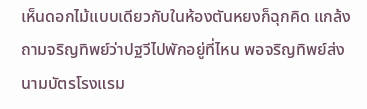เห็นดอกไม้แบบเดียวกับในห้องตันหยงก็ฉุกคิด แกล้งถามจริญทิพย์ว่าปฐวีไปพักอยู่ที่ไหน พอจริญทิพย์ส่งนามบัตรโรงแรม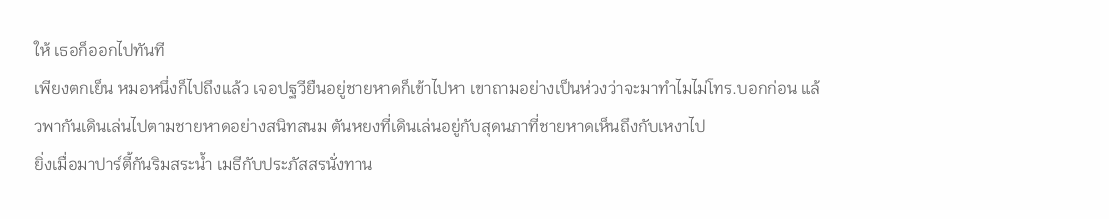ให้ เธอก็ออกไปทันที
เพียงตกเย็น หมอหนึ่งก็ไปถึงแล้ว เจอปฐวียืนอยู่ชายหาดก็เข้าไปหา เขาถามอย่างเป็นห่วงว่าจะมาทำไมไม่โทร.บอกก่อน แล้วพากันเดินเล่นไปตามชายหาดอย่างสนิทสนม ตันหยงที่เดินเล่นอยู่กับสุดนภาที่ชายหาดเห็นถึงกับเหงาไป
ยิ่งเมื่อมาปาร์ตี้กันริมสระน้ำ เมธีกับประภัสสรนั่งทาน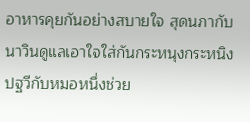อาหารคุยกันอย่างสบายใจ สุดนภากับนาวินดูแลเอาใจใส่กันกระหนุงกระหนิง ปฐวีกับหมอหนึ่งช่วย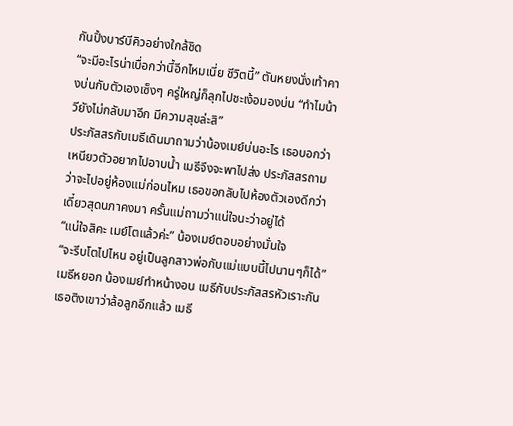กันปิ้งบาร์บีคิวอย่างใกล้ชิด
“จะมีอะไรน่าเบื่อกว่านี้อีกไหมเนี่ย ชีวิตนี้” ตันหยงนั่งเท้าคางบ่นกับตัวเองเซ็งๆ ครู่ใหญ่ก็ลุกไปชะเง้อมองบ่น “ทำไมน้าวียังไม่กลับมาอีก มีความสุขล่ะสิ”
ประภัสสรกับเมธีเดินมาถามว่าน้องเมย์บ่นอะไร เธอบอกว่าเหนียวตัวอยากไปอาบน้ำ เมธีจึงจะพาไปส่ง ประภัสสรถามว่าจะไปอยู่ห้องแม่ก่อนไหม เธอขอกลับไปห้องตัวเองดีกว่าเดี๋ยวสุดนภาคงมา ครั้นแม่ถามว่าแน่ใจนะว่าอยู่ได้
“แน่ใจสิคะ เมย์โตแล้วค่ะ” น้องเมย์ตอบอย่างมั่นใจ
“จะรีบโตไปไหน อยู่เป็นลูกสาวพ่อกับแม่แบบนี้ไปนานๆก็ได้” เมธีหยอก น้องเมย์ทำหน้างอน เมธีกับประภัสสรหัวเราะกัน เธอติงเขาว่าล้อลูกอีกแล้ว เมธี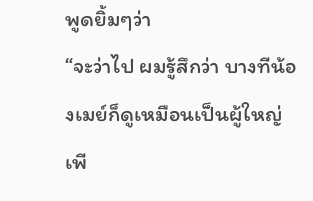พูดยิ้มๆว่า
“จะว่าไป ผมรู้สึกว่า บางทีน้องเมย์ก็ดูเหมือนเป็นผู้ใหญ่ เพี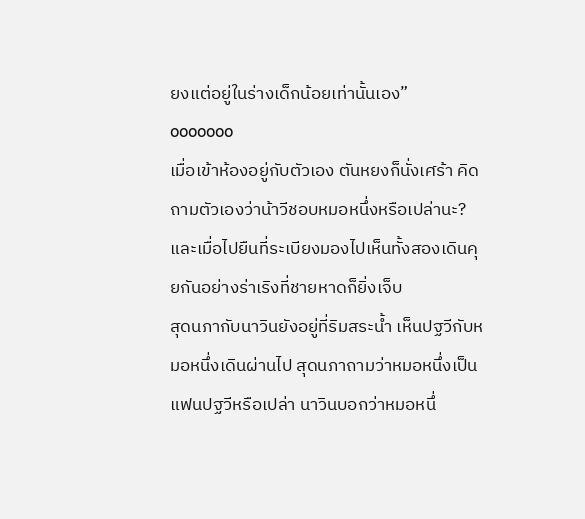ยงแต่อยู่ในร่างเด็กน้อยเท่านั้นเอง”
ooooooo
เมื่อเข้าห้องอยู่กับตัวเอง ตันหยงก็นั่งเศร้า คิดถามตัวเองว่าน้าวีชอบหมอหนึ่งหรือเปล่านะ? และเมื่อไปยืนที่ระเบียงมองไปเห็นทั้งสองเดินคุยกันอย่างร่าเริงที่ชายหาดก็ยิ่งเจ็บ
สุดนภากับนาวินยังอยู่ที่ริมสระน้ำ เห็นปฐวีกับหมอหนึ่งเดินผ่านไป สุดนภาถามว่าหมอหนึ่งเป็นแฟนปฐวีหรือเปล่า นาวินบอกว่าหมอหนึ่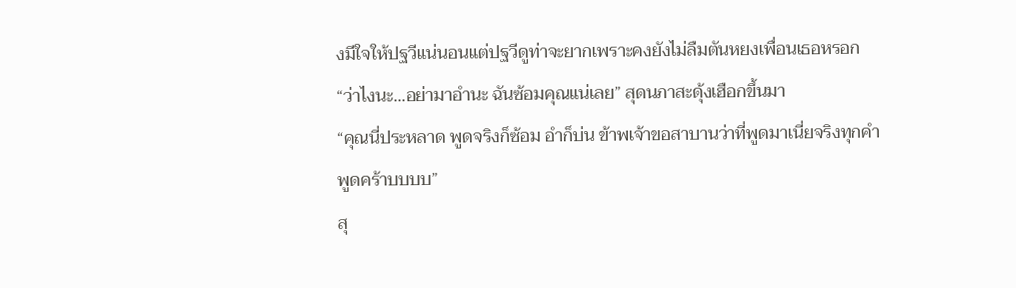งมีใจให้ปฐวีแน่นอนแต่ปฐวีดูท่าจะยากเพราะคงยังไม่ลืมตันหยงเพื่อนเธอหรอก
“ว่าไงนะ...อย่ามาอำนะ ฉันซ้อมคุณแน่เลย” สุดนภาสะดุ้งเฮือกขึ้นมา
“คุณนี่ประหลาด พูดจริงก็ซ้อม อำก็บ่น ข้าพเจ้าขอสาบานว่าที่พูดมาเนี่ยจริงทุกคำพูดคร้าบบบบ”
สุ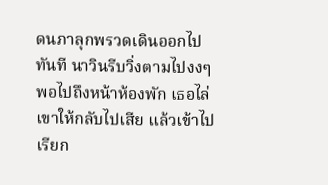ดนภาลุกพรวดเดินออกไปทันที นาวินรีบวิ่งตามไปงงๆ พอไปถึงหน้าห้องพัก เธอไล่เขาให้กลับไปเสีย แล้วเข้าไปเรียก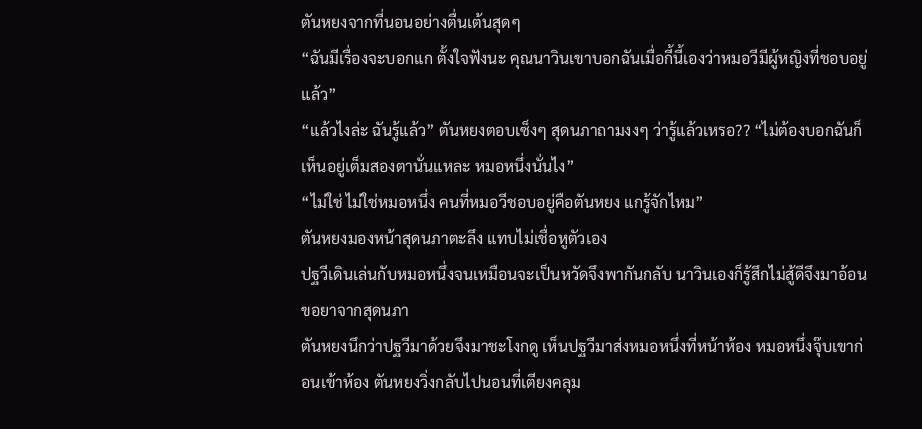ตันหยงจากที่นอนอย่างตื่นเต้นสุดๆ
“ฉันมีเรื่องจะบอกแก ตั้งใจฟังนะ คุณนาวินเขาบอกฉันเมื่อกี้นี้เองว่าหมอวีมีผู้หญิงที่ชอบอยู่แล้ว”
“แล้วไงล่ะ ฉันรู้แล้ว” ตันหยงตอบเซ็งๆ สุดนภาถามงงๆ ว่ารู้แล้วเหรอ?? “ไม่ต้องบอกฉันก็เห็นอยู่เต็มสองตานั่นแหละ หมอหนึ่งนั่นไง”
“ไม่ใช่ ไม่ใช่หมอหนึ่ง คนที่หมอวีชอบอยู่คือตันหยง แกรู้จักไหม”
ตันหยงมองหน้าสุดนภาตะลึง แทบไม่เชื่อหูตัวเอง
ปฐวีเดินเล่นกับหมอหนึ่งจนเหมือนจะเป็นหวัดจึงพากันกลับ นาวินเองก็รู้สึกไม่สู้ดีจึงมาอ้อนขอยาจากสุดนภา
ตันหยงนึกว่าปฐวีมาด้วยจึงมาชะโงกดู เห็นปฐวีมาส่งหมอหนึ่งที่หน้าห้อง หมอหนึ่งจุ๊บเขาก่อนเข้าห้อง ตันหยงวิ่งกลับไปนอนที่เตียงคลุม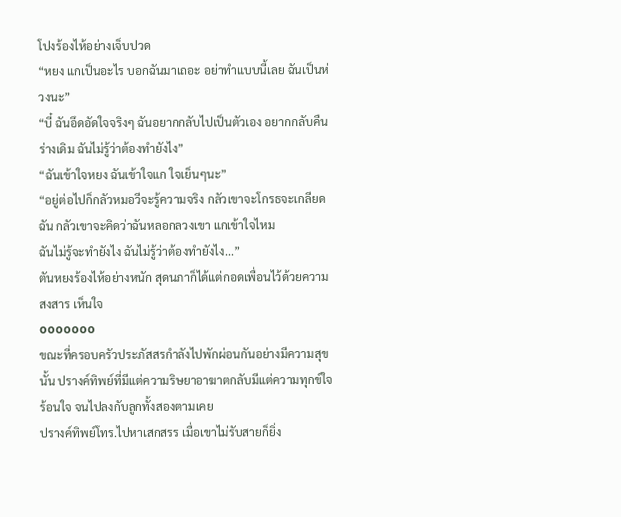โปงร้องไห้อย่างเจ็บปวด
“หยง แกเป็นอะไร บอกฉันมาเถอะ อย่าทำแบบนี้เลย ฉันเป็นห่วงนะ”
“บี๋ ฉันอึดอัดใจจริงๆ ฉันอยากกลับไปเป็นตัวเอง อยากกลับคืนร่างเดิม ฉันไม่รู้ว่าต้องทำยังไง”
“ฉันเข้าใจหยง ฉันเข้าใจแก ใจเย็นๆนะ”
“อยู่ต่อไปก็กลัวหมอวีจะรู้ความจริง กลัวเขาจะโกรธจะเกลียดฉัน กลัวเขาจะคิดว่าฉันหลอกลวงเขา แกเข้าใจไหม
ฉันไม่รู้จะทำยังไง ฉันไม่รู้ว่าต้องทำยังไง...”
ตันหยงร้องไห้อย่างหนัก สุดนภาก็ได้แต่กอดเพื่อนไว้ด้วยความสงสาร เห็นใจ
ooooooo
ขณะที่ครอบครัวประภัสสรกำลังไปพักผ่อนกันอย่างมีความสุขนั้น ปรางค์ทิพย์ที่มีแต่ความริษยาอาฆาตกลับมีแต่ความทุกข์ใจ ร้อนใจ จนไปลงกับลูกทั้งสองตามเคย
ปรางค์ทิพย์โทร.ไปหาเสกสรร เมื่อเขาไม่รับสายก็ยิ่ง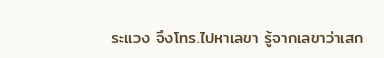ระแวง จึงโทร.ไปหาเลขา รู้จากเลขาว่าเสก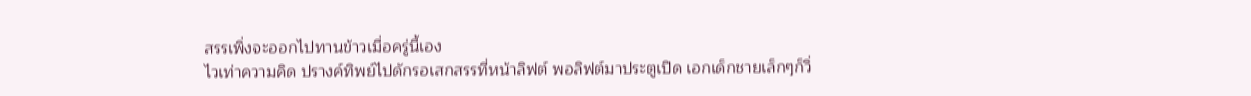สรรเพิ่งจะออกไปทานข้าวเมื่อครู่นี้เอง
ไวเท่าความคิด ปรางค์ทิพย์ไปดักรอเสกสรรที่หน้าลิฟต์ พอลิฟต์มาประตูเปิด เอกเด็กชายเล็กๆก็วิ่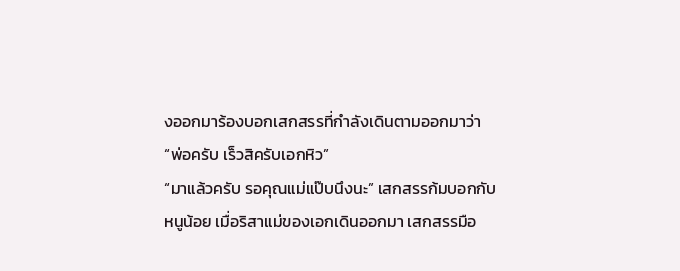งออกมาร้องบอกเสกสรรที่กำลังเดินตามออกมาว่า
“พ่อครับ เร็วสิครับเอกหิว”
“มาแล้วครับ รอคุณแม่แป๊บนึงนะ” เสกสรรก้มบอกกับหนูน้อย เมื่อริสาแม่ของเอกเดินออกมา เสกสรรมือ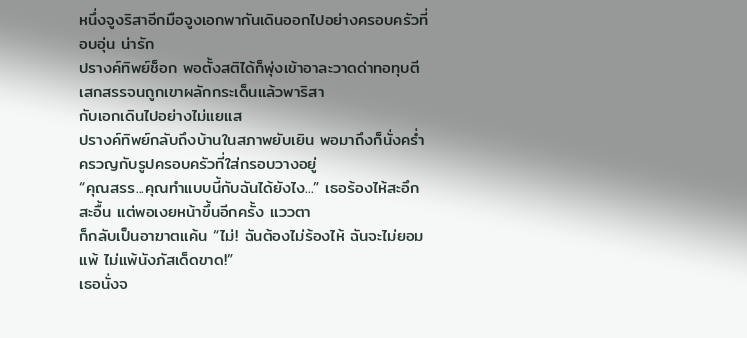หนึ่งจูงริสาอีกมือจูงเอกพากันเดินออกไปอย่างครอบครัวที่อบอุ่น น่ารัก
ปรางค์ทิพย์ช็อก พอตั้งสติได้ก็พุ่งเข้าอาละวาดด่าทอทุบตีเสกสรรจนถูกเขาผลักกระเด็นแล้วพาริสา
กับเอกเดินไปอย่างไม่แยแส
ปรางค์ทิพย์กลับถึงบ้านในสภาพยับเยิน พอมาถึงก็นั่งคร่ำครวญกับรูปครอบครัวที่ใส่กรอบวางอยู่
“คุณสรร...คุณทำแบบนี้กับฉันได้ยังไง...” เธอร้องไห้สะอึกสะอื้น แต่พอเงยหน้าขึ้นอีกครั้ง แววตา
ก็กลับเป็นอาฆาตแค้น “ไม่! ฉันต้องไม่ร้องไห้ ฉันจะไม่ยอมแพ้ ไม่แพ้นังภัสเด็ดขาด!”
เธอนั่งจ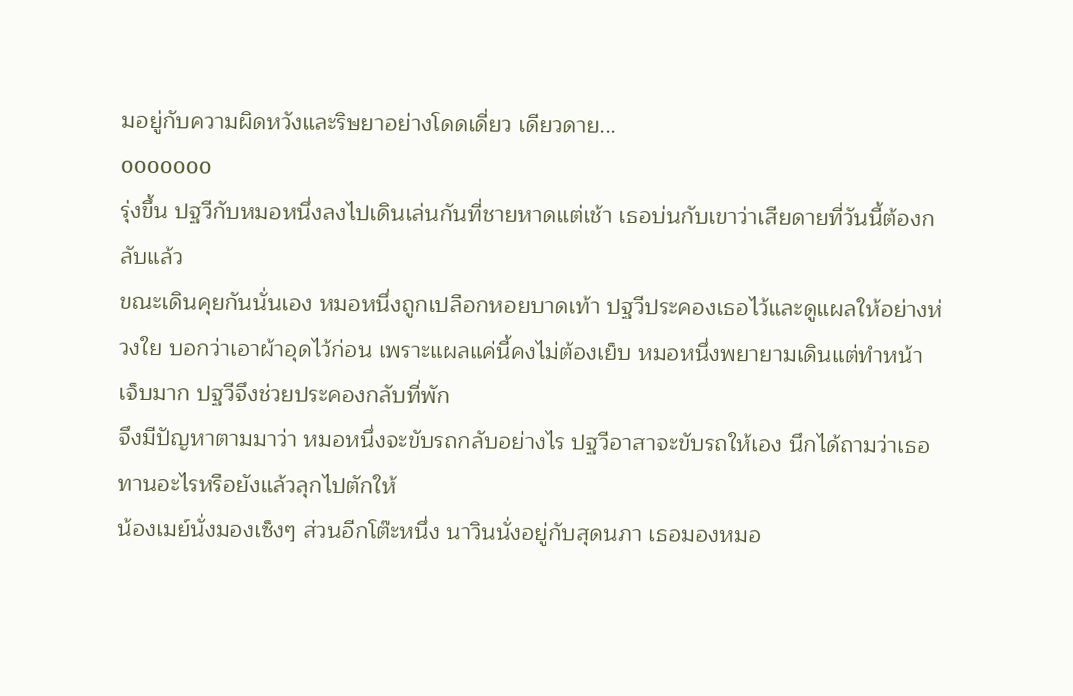มอยู่กับความผิดหวังและริษยาอย่างโดดเดี่ยว เดียวดาย...
ooooooo
รุ่งขึ้น ปฐวีกับหมอหนึ่งลงไปเดินเล่นกันที่ชายหาดแต่เช้า เธอบ่นกับเขาว่าเสียดายที่วันนี้ต้องกลับแล้ว
ขณะเดินคุยกันนั่นเอง หมอหนึ่งถูกเปลือกหอยบาดเท้า ปฐวีประคองเธอไว้และดูแผลให้อย่างห่วงใย บอกว่าเอาผ้าอุดไว้ก่อน เพราะแผลแค่นี้คงไม่ต้องเย็บ หมอหนึ่งพยายามเดินแต่ทำหน้าเจ็บมาก ปฐวีจึงช่วยประคองกลับที่พัก
จึงมีปัญหาตามมาว่า หมอหนึ่งจะขับรถกลับอย่างไร ปฐวีอาสาจะขับรถให้เอง นึกได้ถามว่าเธอทานอะไรหรือยังแล้วลุกไปตักให้
น้องเมย์นั่งมองเซ็งๆ ส่วนอีกโต๊ะหนึ่ง นาวินนั่งอยู่กับสุดนภา เธอมองหมอ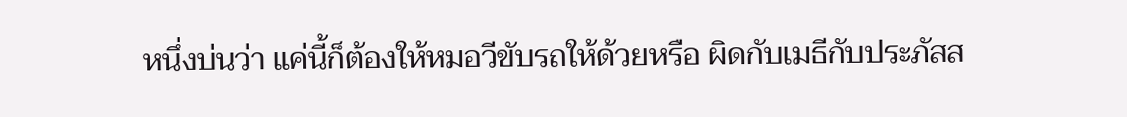หนึ่งบ่นว่า แค่นี้ก็ต้องให้หมอวีขับรถให้ด้วยหรือ ผิดกับเมธีกับประภัสส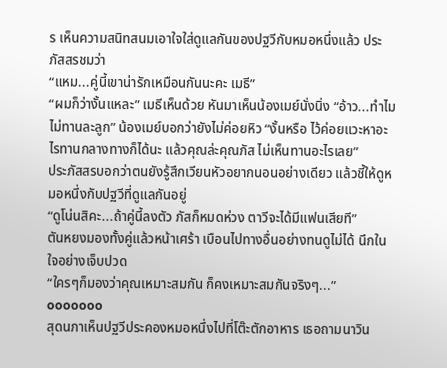ร เห็นความสนิทสนมเอาใจใส่ดูแลกันของปฐวีกับหมอหนึ่งแล้ว ประภัสสรชมว่า
“แหม...คู่นี้เขาน่ารักเหมือนกันนะคะ เมธี”
“ผมก็ว่างั้นแหละ” เมธีเห็นด้วย หันมาเห็นน้องเมย์นั่งนิ่ง “อ้าว...ทำไมไม่ทานละลูก” น้องเมย์บอกว่ายังไม่ค่อยหิว “งั้นหรือ ไว้ค่อยแวะหาอะไรทานกลางทางก็ได้นะ แล้วคุณล่ะคุณภัส ไม่เห็นทานอะไรเลย”
ประภัสสรบอกว่าตนยังรู้สึกเวียนหัวอยากนอนอย่างเดียว แล้วชี้ให้ดูหมอหนึ่งกับปฐวีที่ดูแลกันอยู่
“ดูโน่นสิคะ...ถ้าคู่นี้ลงตัว ภัสก็หมดห่วง ตาวีจะได้มีแฟนเสียที”
ตันหยงมองทั้งคู่แล้วหน้าเศร้า เบือนไปทางอื่นอย่างทนดูไม่ได้ นึกในใจอย่างเจ็บปวด
“ใครๆก็มองว่าคุณเหมาะสมกัน ก็คงเหมาะสมกันจริงๆ...”
ooooooo
สุดนภาเห็นปฐวีประคองหมอหนึ่งไปที่โต๊ะตักอาหาร เธอถามนาวิน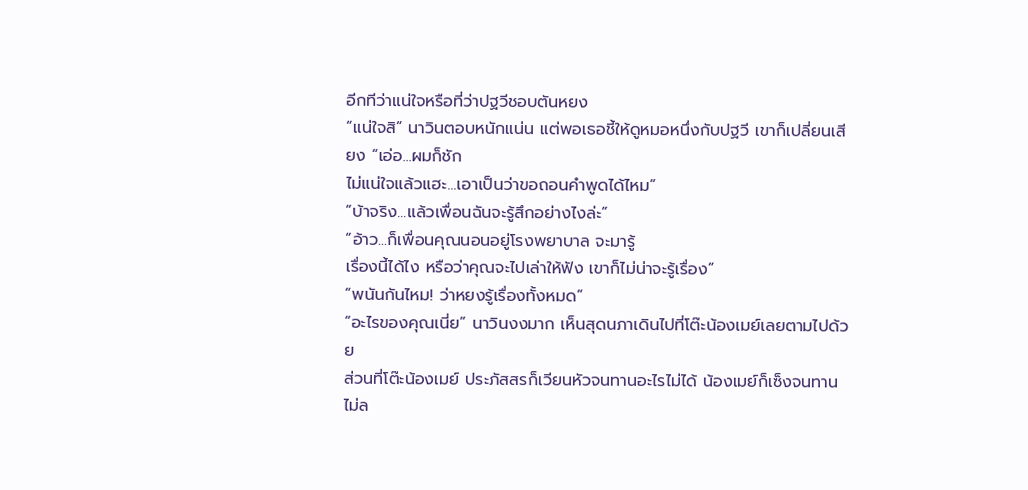อีกทีว่าแน่ใจหรือที่ว่าปฐวีชอบตันหยง
“แน่ใจสิ” นาวินตอบหนักแน่น แต่พอเธอชี้ให้ดูหมอหนึ่งกับปฐวี เขาก็เปลี่ยนเสียง “เอ่อ...ผมก็ชัก
ไม่แน่ใจแล้วแฮะ...เอาเป็นว่าขอถอนคำพูดได้ไหม”
“บ้าจริง...แล้วเพื่อนฉันจะรู้สึกอย่างไงล่ะ”
“อ้าว...ก็เพื่อนคุณนอนอยู่โรงพยาบาล จะมารู้
เรื่องนี้ได้ไง หรือว่าคุณจะไปเล่าให้ฟัง เขาก็ไม่น่าจะรู้เรื่อง”
“พนันกันไหม! ว่าหยงรู้เรื่องทั้งหมด”
“อะไรของคุณเนี่ย” นาวินงงมาก เห็นสุดนภาเดินไปที่โต๊ะน้องเมย์เลยตามไปด้วย
ส่วนที่โต๊ะน้องเมย์ ประภัสสรก็เวียนหัวจนทานอะไรไม่ได้ น้องเมย์ก็เซ็งจนทานไม่ล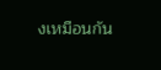งเหมือนกัน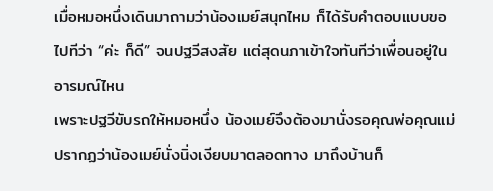เมื่อหมอหนึ่งเดินมาถามว่าน้องเมย์สนุกไหม ก็ได้รับคำตอบแบบขอไปทีว่า “ค่ะ ก็ดี” จนปฐวีสงสัย แต่สุดนภาเข้าใจทันทีว่าเพื่อนอยู่ในอารมณ์ไหน
เพราะปฐวีขับรถให้หมอหนึ่ง น้องเมย์จึงต้องมานั่งรอคุณพ่อคุณแม่ ปรากฏว่าน้องเมย์นั่งนิ่งเงียบมาตลอดทาง มาถึงบ้านก็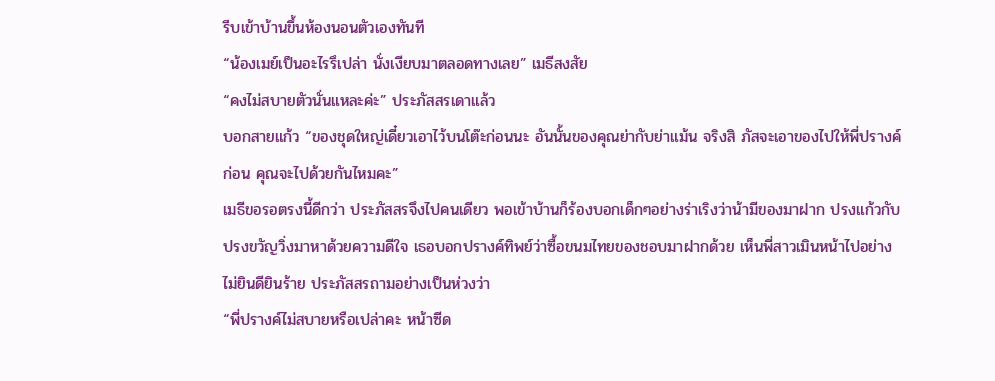รีบเข้าบ้านขึ้นห้องนอนตัวเองทันที
“น้องเมย์เป็นอะไรรึเปล่า นั่งเงียบมาตลอดทางเลย” เมธีสงสัย
“คงไม่สบายตัวนั่นแหละค่ะ” ประภัสสรเดาแล้ว
บอกสายแก้ว “ของชุดใหญ่เดี๋ยวเอาไว้บนโต๊ะก่อนนะ อันนั้นของคุณย่ากับย่าแม้น จริงสิ ภัสจะเอาของไปให้พี่ปรางค์ก่อน คุณจะไปด้วยกันไหมคะ”
เมธีขอรอตรงนี้ดีกว่า ประภัสสรจึงไปคนเดียว พอเข้าบ้านก็ร้องบอกเด็กๆอย่างร่าเริงว่าน้ามีของมาฝาก ปรงแก้วกับปรงขวัญวิ่งมาหาด้วยความดีใจ เธอบอกปรางค์ทิพย์ว่าซื้อขนมไทยของชอบมาฝากด้วย เห็นพี่สาวเมินหน้าไปอย่างไม่ยินดียินร้าย ประภัสสรถามอย่างเป็นห่วงว่า
“พี่ปรางค์ไม่สบายหรือเปล่าคะ หน้าซีด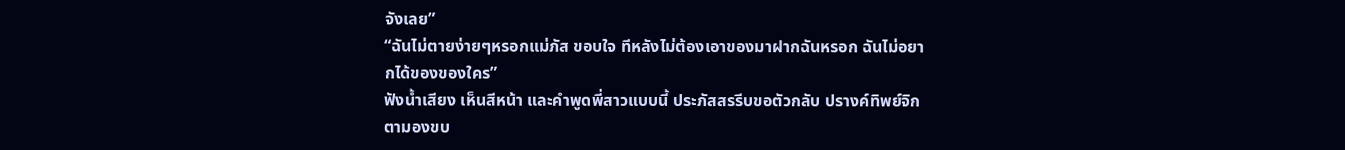จังเลย”
“ฉันไม่ตายง่ายๆหรอกแม่ภัส ขอบใจ ทีหลังไม่ต้องเอาของมาฝากฉันหรอก ฉันไม่อยากได้ของของใคร”
ฟังน้ำเสียง เห็นสีหน้า และคำพูดพี่สาวแบบนี้ ประภัสสรรีบขอตัวกลับ ปรางค์ทิพย์จิกตามองขบ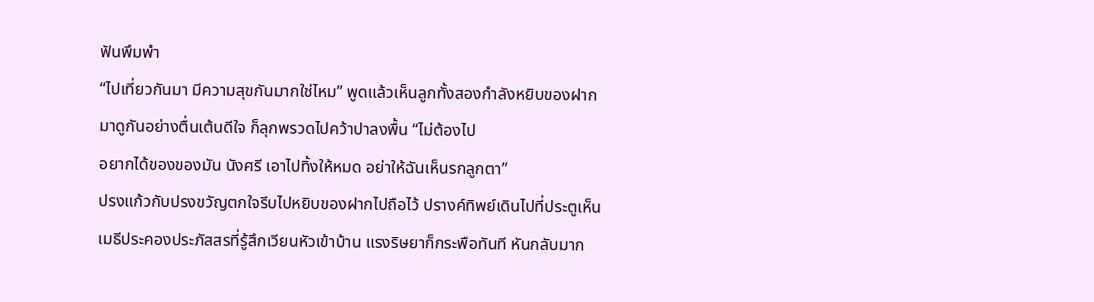ฟันพึมพำ
“ไปเที่ยวกันมา มีความสุขกันมากใช่ไหม” พูดแล้วเห็นลูกทั้งสองกำลังหยิบของฝากมาดูกันอย่างตื่นเต้นดีใจ ก็ลุกพรวดไปคว้าปาลงพื้น “ไม่ต้องไป
อยากได้ของของมัน นังศรี เอาไปทิ้งให้หมด อย่าให้ฉันเห็นรกลูกตา”
ปรงแก้วกับปรงขวัญตกใจรีบไปหยิบของฝากไปถือไว้ ปรางค์ทิพย์เดินไปที่ประตูเห็นเมธีประคองประภัสสรที่รู้สึกเวียนหัวเข้าบ้าน แรงริษยาก็กระพือทันที หันกลับมาก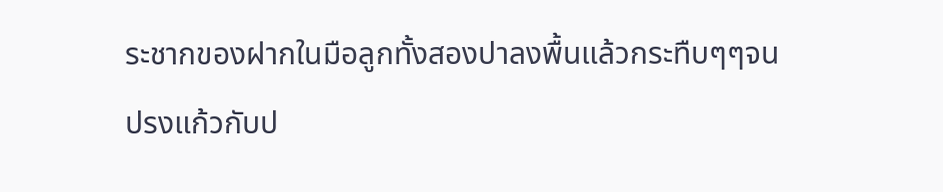ระชากของฝากในมือลูกทั้งสองปาลงพื้นแล้วกระทืบๆๆจนปรงแก้วกับป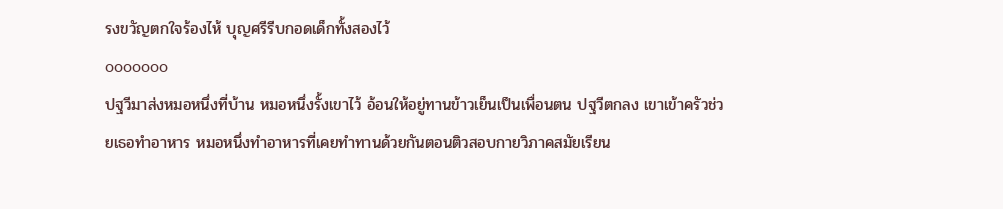รงขวัญตกใจร้องไห้ บุญศรีรีบกอดเด็กทั้งสองไว้
ooooooo
ปฐวีมาส่งหมอหนึ่งที่บ้าน หมอหนึ่งรั้งเขาไว้ อ้อนให้อยู่ทานข้าวเย็นเป็นเพื่อนตน ปฐวีตกลง เขาเข้าครัวช่วยเธอทำอาหาร หมอหนึ่งทำอาหารที่เคยทำทานด้วยกันตอนติวสอบกายวิภาคสมัยเรียน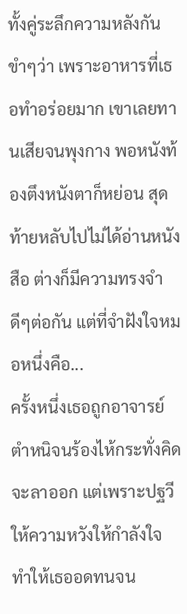ทั้งคู่ระลึกความหลังกันขำๆว่า เพราะอาหารที่เธอทำอร่อยมาก เขาเลยทานเสียจนพุงกาง พอหนังท้องตึงหนังตาก็หย่อน สุดท้ายหลับไปไม่ได้อ่านหนังสือ ต่างก็มีความทรงจำดีๆต่อกัน แต่ที่จำฝังใจหมอหนึ่งคือ...
ครั้งหนึ่งเธอถูกอาจารย์ตำหนิจนร้องไห้กระทั่งคิดจะลาออก แต่เพราะปฐวีให้ความหวังให้กำลังใจ ทำให้เธออดทนจน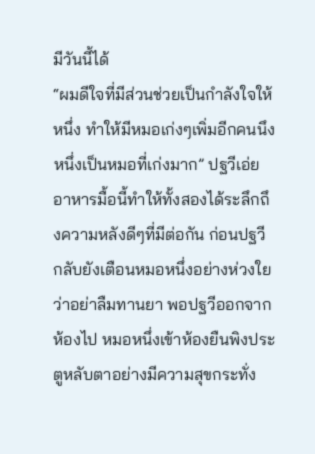มีวันนี้ได้
“ผมดีใจที่มีส่วนช่วยเป็นกำลังใจให้หนึ่ง ทำให้มีหมอเก่งๆเพิ่มอีกคนนึง หนึ่งเป็นหมอที่เก่งมาก” ปฐวีเอ่ย
อาหารมื้อนี้ทำให้ทั้งสองได้ระลึกถึงความหลังดีๆที่มีต่อกัน ก่อนปฐวีกลับยังเตือนหมอหนึ่งอย่างห่วงใยว่าอย่าลืมทานยา พอปฐวีออกจากห้องไป หมอหนึ่งเข้าห้องยืนพิงประตูหลับตาอย่างมีความสุขกระทั่ง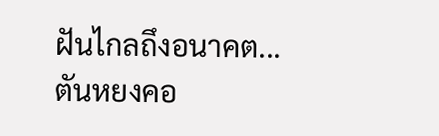ฝันไกลถึงอนาคต...
ตันหยงคอ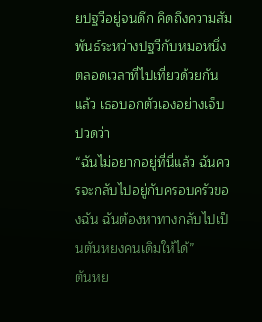ยปฐวีอยู่จนดึก คิดถึงความสัมพันธ์ระหว่างปฐวีกับหมอหนึ่งตลอดเวลาที่ไปเที่ยวด้วยกันแล้ว เธอบอกตัวเองอย่างเจ็บปวดว่า
“ฉันไม่อยากอยู่ที่นี่แล้ว ฉันควรจะกลับไปอยู่กับครอบครัวของฉัน ฉันต้องหาทางกลับไปเป็นตันหยงคนเดิมให้ได้”
ตันหย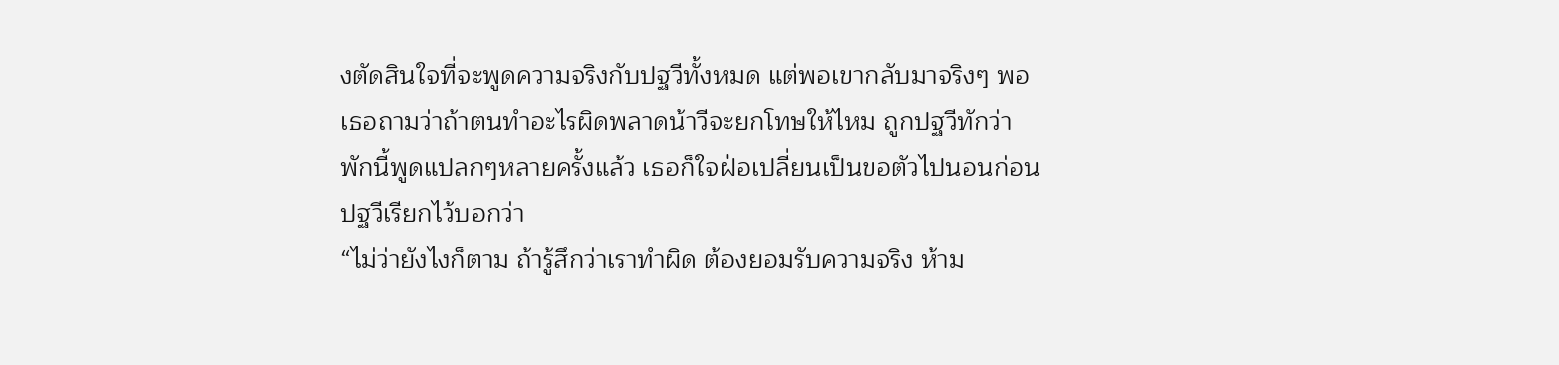งตัดสินใจที่จะพูดความจริงกับปฐวีทั้งหมด แต่พอเขากลับมาจริงๆ พอเธอถามว่าถ้าตนทำอะไรผิดพลาดน้าวีจะยกโทษให้ไหม ถูกปฐวีทักว่าพักนี้พูดแปลกๆหลายครั้งแล้ว เธอก็ใจฝ่อเปลี่ยนเป็นขอตัวไปนอนก่อน ปฐวีเรียกไว้บอกว่า
“ไม่ว่ายังไงก็ตาม ถ้ารู้สึกว่าเราทำผิด ต้องยอมรับความจริง ห้าม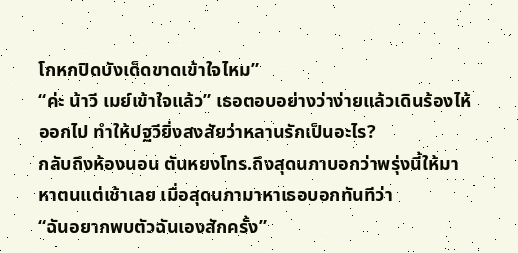โกหกปิดบังเด็ดขาดเข้าใจไหม”
“ค่ะ น้าวี เมย์เข้าใจแล้ว” เธอตอบอย่างว่าง่ายแล้วเดินร้องไห้ออกไป ทำให้ปฐวียิ่งสงสัยว่าหลานรักเป็นอะไร?
กลับถึงห้องนอน ตันหยงโทร.ถึงสุดนภาบอกว่าพรุ่งนี้ให้มาหาตนแต่เช้าเลย เมื่อสุดนภามาหาเธอบอกทันทีว่า
“ฉันอยากพบตัวฉันเองสักครั้ง”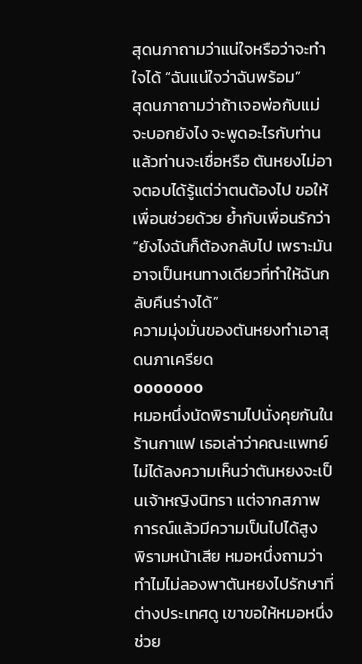สุดนภาถามว่าแน่ใจหรือว่าจะทำใจได้ “ฉันแน่ใจว่าฉันพร้อม”
สุดนภาถามว่าถ้าเจอพ่อกับแม่จะบอกยังไง จะพูดอะไรกับท่าน แล้วท่านจะเชื่อหรือ ตันหยงไม่อาจตอบได้รู้แต่ว่าตนต้องไป ขอให้เพื่อนช่วยด้วย ยํ้ากับเพื่อนรักว่า
“ยังไงฉันก็ต้องกลับไป เพราะมันอาจเป็นหนทางเดียวที่ทำให้ฉันกลับคืนร่างได้”
ความมุ่งมั่นของตันหยงทำเอาสุดนภาเครียด
ooooooo
หมอหนึ่งนัดพิรามไปนั่งคุยกันในร้านกาแฟ เธอเล่าว่าคณะแพทย์ไม่ได้ลงความเห็นว่าตันหยงจะเป็นเจ้าหญิงนิทรา แต่จากสภาพการณ์แล้วมีความเป็นไปได้สูง
พิรามหน้าเสีย หมอหนึ่งถามว่าทำไมไม่ลองพาตันหยงไปรักษาที่ต่างประเทศดู เขาขอให้หมอหนึ่งช่วย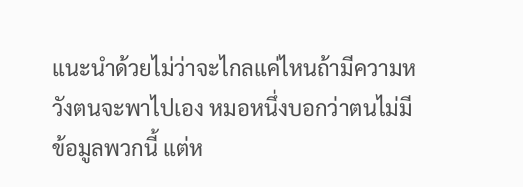แนะนำด้วยไม่ว่าจะไกลแค่ไหนถ้ามีความหวังตนจะพาไปเอง หมอหนึ่งบอกว่าตนไม่มีข้อมูลพวกนี้ แต่ห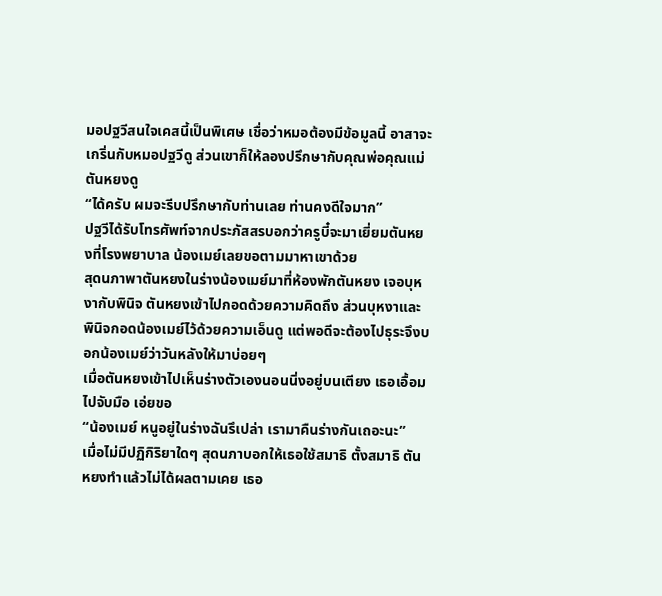มอปฐวีสนใจเคสนี้เป็นพิเศษ เชื่อว่าหมอต้องมีข้อมูลนี้ อาสาจะเกริ่นกับหมอปฐวีดู ส่วนเขาก็ให้ลองปรึกษากับคุณพ่อคุณแม่ตันหยงดู
“ได้ครับ ผมจะรีบปรึกษากับท่านเลย ท่านคงดีใจมาก”
ปฐวีได้รับโทรศัพท์จากประภัสสรบอกว่าครูบี๋จะมาเยี่ยมตันหยงที่โรงพยาบาล น้องเมย์เลยขอตามมาหาเขาด้วย
สุดนภาพาตันหยงในร่างน้องเมย์มาที่ห้องพักตันหยง เจอบุหงากับพินิจ ตันหยงเข้าไปกอดด้วยความคิดถึง ส่วนบุหงาและพินิจกอดน้องเมย์ไว้ด้วยความเอ็นดู แต่พอดีจะต้องไปธุระจึงบอกน้องเมย์ว่าวันหลังให้มาบ่อยๆ
เมื่อตันหยงเข้าไปเห็นร่างตัวเองนอนนิ่งอยู่บนเตียง เธอเอื้อมไปจับมือ เอ่ยขอ
“น้องเมย์ หนูอยู่ในร่างฉันรึเปล่า เรามาคืนร่างกันเถอะนะ”
เมื่อไม่มีปฏิกิริยาใดๆ สุดนภาบอกให้เธอใช้สมาธิ ตั้งสมาธิ ตันหยงทำแล้วไม่ได้ผลตามเคย เธอ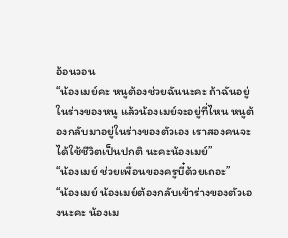อ้อนวอน
“น้องเมย์คะ หนูต้องช่วยฉันนะคะ ถ้าฉันอยู่ในร่างของหนู แล้วน้องเมย์จะอยู่ที่ไหน หนูต้องกลับมาอยู่ในร่างของตัวเอง เราสองคนจะได้ใช้ชีวิตเป็นปกติ นะคะน้องเมย์”
“น้องเมย์ ช่วยเพื่อนของครูบี๋ด้วยเถอะ”
“น้องเมย์ น้องเมย์ต้องกลับเข้าร่างของตัวเองนะคะ น้องเม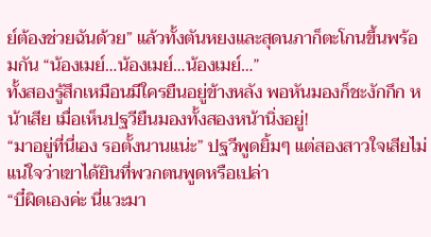ย์ต้องช่วยฉันด้วย” แล้วทั้งตันหยงและสุดนภาก็ตะโกนขึ้นพร้อมกัน “น้องเมย์...น้องเมย์...น้องเมย์...”
ทั้งสองรู้สึกเหมือนมีใครยืนอยู่ข้างหลัง พอหันมองก็ชะงักกึก หน้าเสีย เมื่อเห็นปฐวียืนมองทั้งสองหน้านิ่งอยู่!
“มาอยู่ที่นี่เอง รอตั้งนานแน่ะ” ปฐวีพูดยิ้มๆ แต่สองสาวใจเสียไม่แน่ใจว่าเขาได้ยินที่พวกตนพูดหรือเปล่า
“บี๋ผิดเองค่ะ นี่แวะมา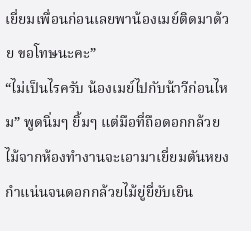เยี่ยมเพื่อนก่อนเลยพาน้องเมย์ติดมาด้วย ขอโทษนะคะ”
“ไม่เป็นไรครับ น้องเมย์ไปกับน้าวีก่อนไหม” พูดนิ่มๆ ยิ้มๆ แต่มือที่ถือดอกกล้วยไม้จากห้องทำงานจะเอามาเยี่ยมตันหยง กำแน่นจนดอกกล้วยไม้ยู่ยี่ยับเยิน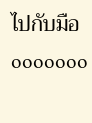ไปกับมือ
ooooooo